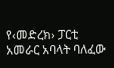የ‹መድረክ› ፓርቲ አመራር አባላት ባለፈው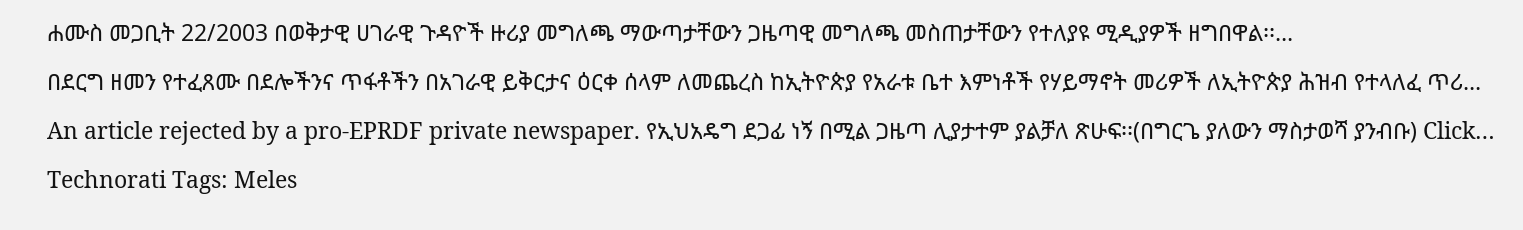ሐሙስ መጋቢት 22/2003 በወቅታዊ ሀገራዊ ጉዳዮች ዙሪያ መግለጫ ማውጣታቸውን ጋዜጣዊ መግለጫ መስጠታቸውን የተለያዩ ሚዲያዎች ዘግበዋል፡፡…
በደርግ ዘመን የተፈጸሙ በደሎችንና ጥፋቶችን በአገራዊ ይቅርታና ዕርቀ ሰላም ለመጨረስ ከኢትዮጵያ የአራቱ ቤተ እምነቶች የሃይማኖት መሪዎች ለኢትዮጵያ ሕዝብ የተላለፈ ጥሪ…
An article rejected by a pro-EPRDF private newspaper. የኢህአዴግ ደጋፊ ነኝ በሚል ጋዜጣ ሊያታተም ያልቻለ ጽሁፍ፡፡(በግርጌ ያለውን ማስታወሻ ያንብቡ) Click…
Technorati Tags: Meles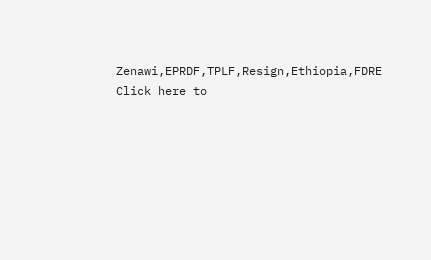Zenawi,EPRDF,TPLF,Resign,Ethiopia,FDRE Click here to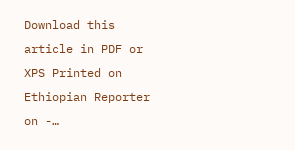Download this article in PDF or XPS Printed on Ethiopian Reporter on -…